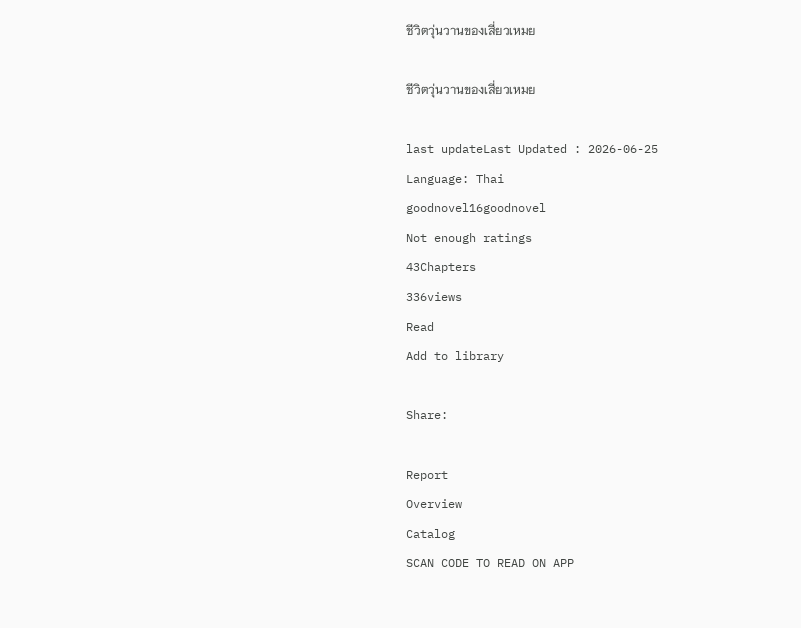ชีวิตวุ่นวานของเสี่ยวเหมย

ชีวิตวุ่นวานของเสี่ยวเหมย

last updateLast Updated : 2026-06-25
Language: Thai
goodnovel16goodnovel
Not enough ratings
43Chapters
336views
Read
Add to library

Share:

Report
Overview
Catalog
SCAN CODE TO READ ON APP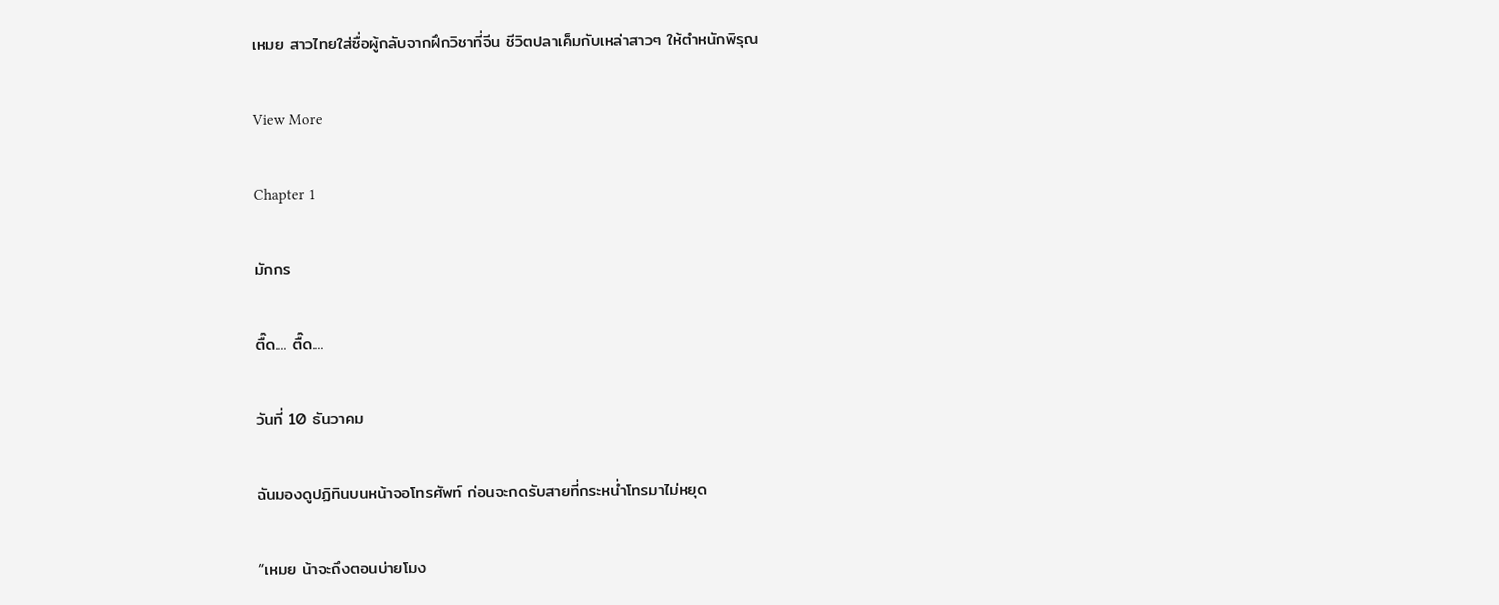เหมย สาวไทยใส่ซื่อผู้กลับจากฝึกวิชาที่จีน ชีวิตปลาเค็มกับเหล่าสาวๆ ให้ตำหนักพิรุณ

View More

Chapter 1

มักกร

ตื๊ด.... ตื๊ด....

วันที่ 10 ธันวาคม

ฉันมองดูปฏิทินบนหน้าจอโทรศัพท์ ก่อนจะกดรับสายที่กระหน่ำโทรมาไม่หยุด

“เหมย น้าจะถึงตอนบ่ายโมง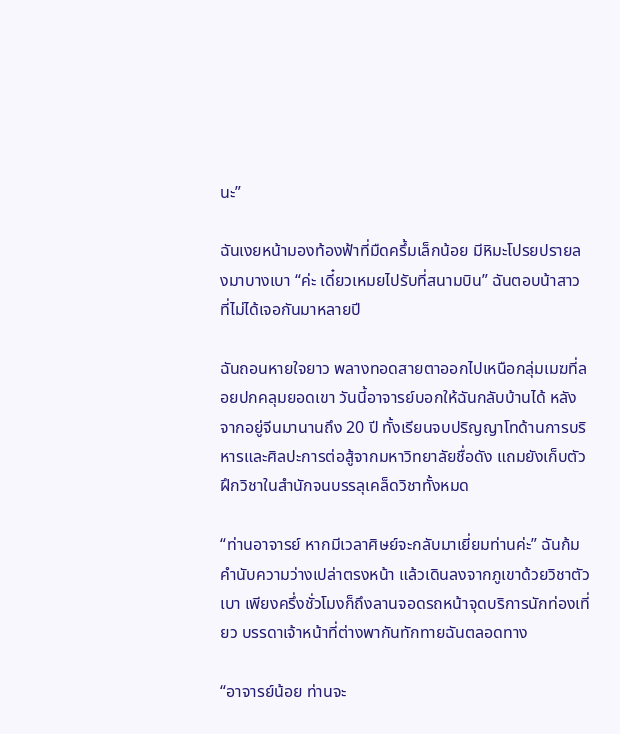นะ”

ฉันเงยหน้ามองท้องฟ้าที่มืดครึ้มเล็กน้อย มีหิมะโปรยปรายลงมาบางเบา “ค่ะ เดี๋ยวเหมยไปรับที่สนามบิน” ฉันตอบน้าสาวที่ไม่ได้เจอกันมาหลายปี

ฉันถอนหายใจยาว พลางทอดสายตาออกไปเหนือกลุ่มเมฆที่ลอยปกคลุมยอดเขา วันนี้อาจารย์บอกให้ฉันกลับบ้านได้ หลังจากอยู่จีนมานานถึง 20 ปี ทั้งเรียนจบปริญญาโทด้านการบริหารและศิลปะการต่อสู้จากมหาวิทยาลัยชื่อดัง แถมยังเก็บตัวฝึกวิชาในสำนักจนบรรลุเคล็ดวิชาทั้งหมด

“ท่านอาจารย์ หากมีเวลาศิษย์จะกลับมาเยี่ยมท่านค่ะ” ฉันก้มคำนับความว่างเปล่าตรงหน้า แล้วเดินลงจากภูเขาด้วยวิชาตัวเบา เพียงครึ่งชั่วโมงก็ถึงลานจอดรถหน้าจุดบริการนักท่องเที่ยว บรรดาเจ้าหน้าที่ต่างพากันทักทายฉันตลอดทาง

“อาจารย์น้อย ท่านจะ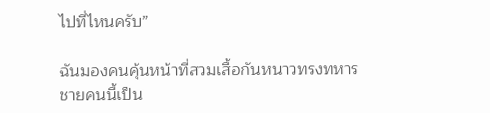ไปที่ไหนครับ”

ฉันมองคนคุ้นหน้าที่สวมเสื้อกันหนาวทรงทหาร ชายคนนี้เป็น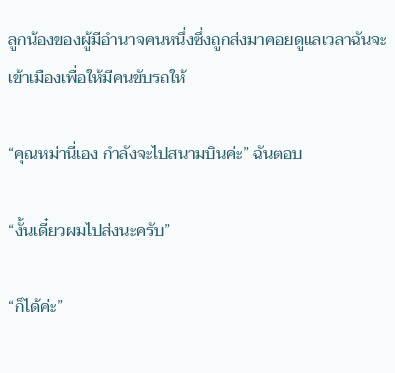ลูกน้องของผู้มีอำนาจคนหนึ่งซึ่งถูกส่งมาคอยดูแลเวลาฉันจะเข้าเมืองเพื่อให้มีคนขับรถให้

“คุณหม่านี่เอง กำลังจะไปสนามบินค่ะ” ฉันตอบ

“งั้นเดี๋ยวผมไปส่งนะครับ”

“ก็ได้ค่ะ”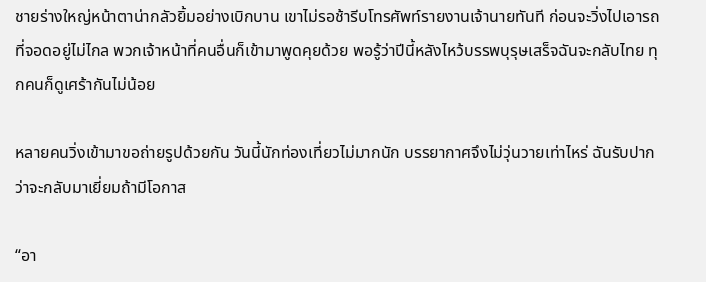ชายร่างใหญ่หน้าตาน่ากลัวยิ้มอย่างเบิกบาน เขาไม่รอช้ารีบโทรศัพท์รายงานเจ้านายทันที ก่อนจะวิ่งไปเอารถที่จอดอยู่ไม่ไกล พวกเจ้าหน้าที่คนอื่นก็เข้ามาพูดคุยด้วย พอรู้ว่าปีนี้หลังไหว้บรรพบุรุษเสร็จฉันจะกลับไทย ทุกคนก็ดูเศร้ากันไม่น้อย

หลายคนวิ่งเข้ามาขอถ่ายรูปด้วยกัน วันนี้นักท่องเที่ยวไม่มากนัก บรรยากาศจึงไม่วุ่นวายเท่าไหร่ ฉันรับปากว่าจะกลับมาเยี่ยมถ้ามีโอกาส

“อา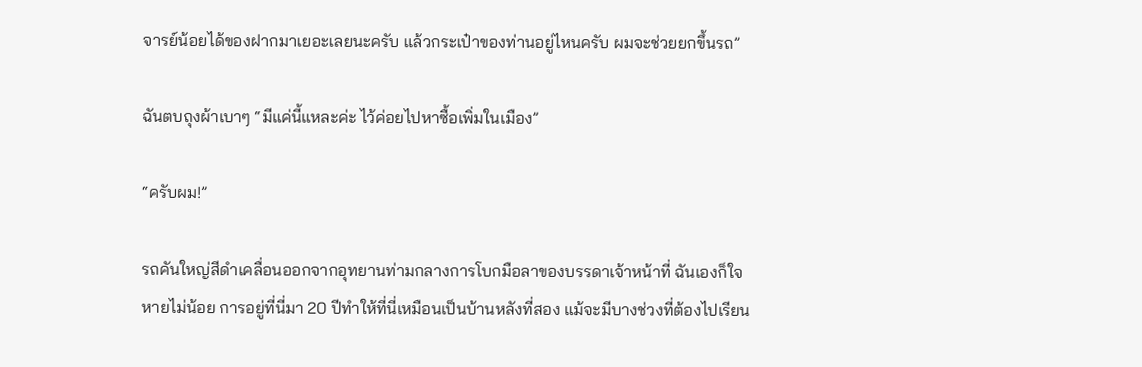จารย์น้อยได้ของฝากมาเยอะเลยนะครับ แล้วกระเป๋าของท่านอยู่ไหนครับ ผมจะช่วยยกขึ้นรถ”

ฉันตบถุงผ้าเบาๆ “มีแค่นี้แหละค่ะ ไว้ค่อยไปหาซื้อเพิ่มในเมือง”

“ครับผม!”

รถคันใหญ่สีดำเคลื่อนออกจากอุทยานท่ามกลางการโบกมือลาของบรรดาเจ้าหน้าที่ ฉันเองก็ใจหายไม่น้อย การอยู่ที่นี่มา 20 ปีทำให้ที่นี่เหมือนเป็นบ้านหลังที่สอง แม้จะมีบางช่วงที่ต้องไปเรียน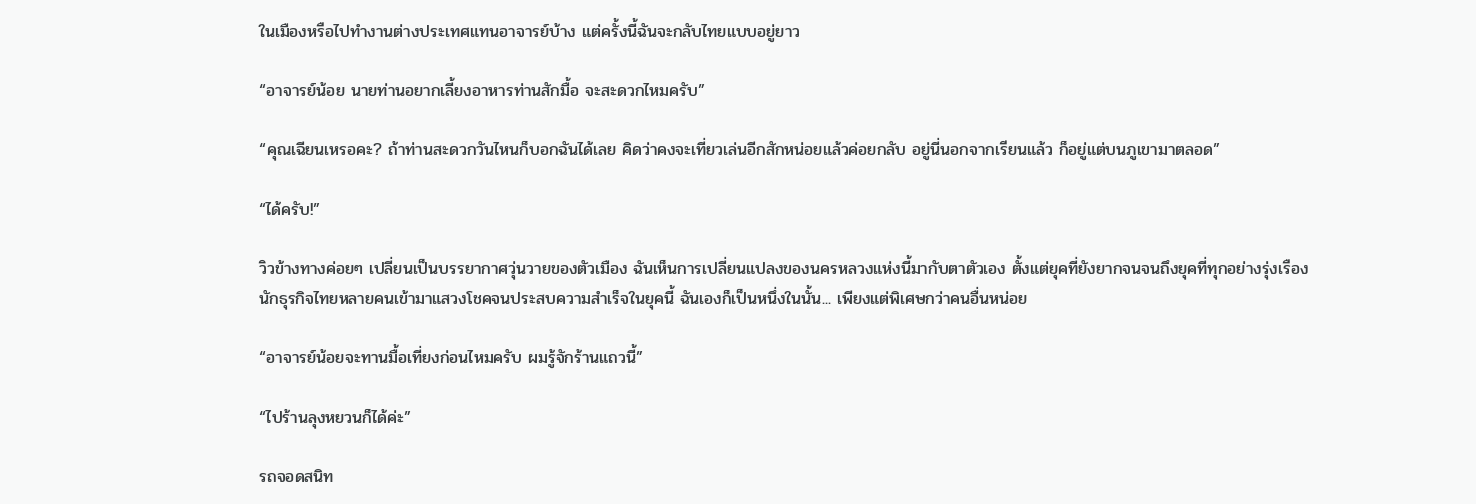ในเมืองหรือไปทำงานต่างประเทศแทนอาจารย์บ้าง แต่ครั้งนี้ฉันจะกลับไทยแบบอยู่ยาว

“อาจารย์น้อย นายท่านอยากเลี้ยงอาหารท่านสักมื้อ จะสะดวกไหมครับ”

“คุณเฉียนเหรอคะ? ถ้าท่านสะดวกวันไหนก็บอกฉันได้เลย คิดว่าคงจะเที่ยวเล่นอีกสักหน่อยแล้วค่อยกลับ อยู่นี่นอกจากเรียนแล้ว ก็อยู่แต่บนภูเขามาตลอด”

“ได้ครับ!”

วิวข้างทางค่อยๆ เปลี่ยนเป็นบรรยากาศวุ่นวายของตัวเมือง ฉันเห็นการเปลี่ยนแปลงของนครหลวงแห่งนี้มากับตาตัวเอง ตั้งแต่ยุคที่ยังยากจนจนถึงยุคที่ทุกอย่างรุ่งเรือง นักธุรกิจไทยหลายคนเข้ามาแสวงโชคจนประสบความสำเร็จในยุคนี้ ฉันเองก็เป็นหนึ่งในนั้น... เพียงแต่พิเศษกว่าคนอื่นหน่อย

“อาจารย์น้อยจะทานมื้อเที่ยงก่อนไหมครับ ผมรู้จักร้านแถวนี้”

“ไปร้านลุงหยวนก็ได้ค่ะ”

รถจอดสนิท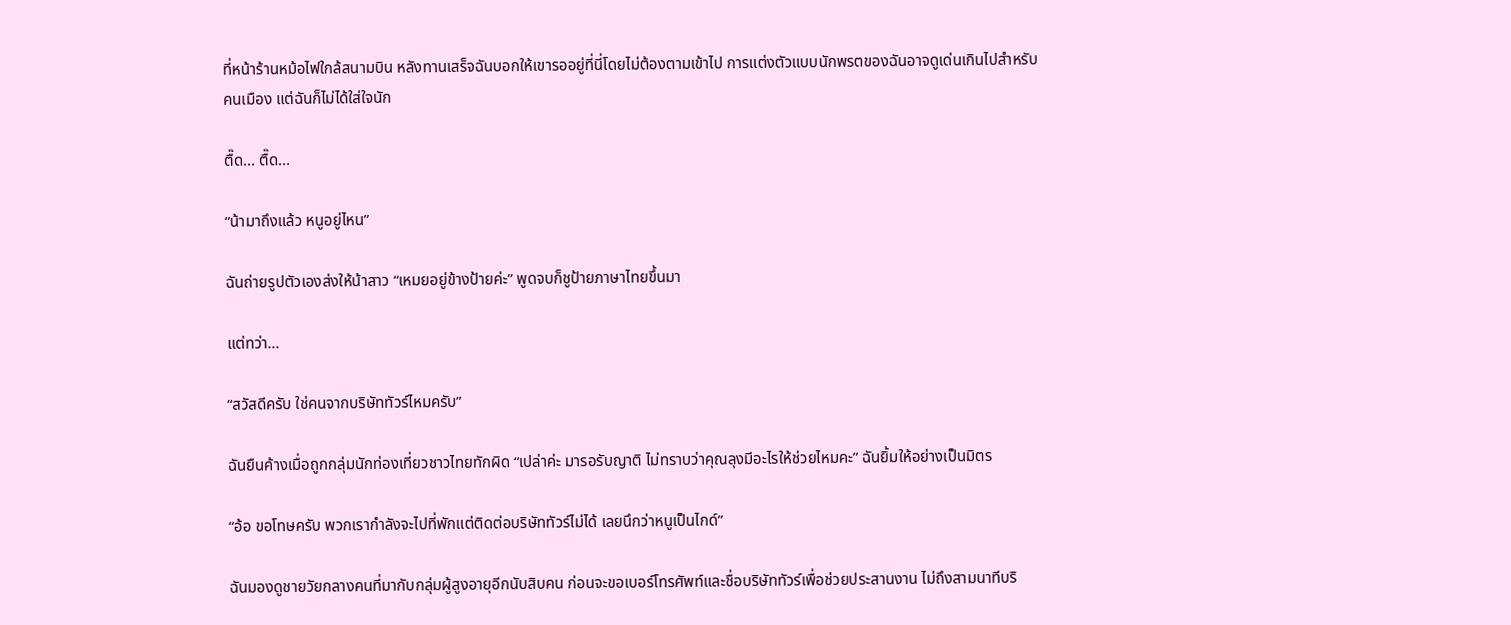ที่หน้าร้านหม้อไฟใกล้สนามบิน หลังทานเสร็จฉันบอกให้เขารออยู่ที่นี่โดยไม่ต้องตามเข้าไป การแต่งตัวแบบนักพรตของฉันอาจดูเด่นเกินไปสำหรับคนเมือง แต่ฉันก็ไม่ได้ใส่ใจนัก

ตื๊ด... ตื๊ด...

“น้ามาถึงแล้ว หนูอยู่ไหน”

ฉันถ่ายรูปตัวเองส่งให้น้าสาว “เหมยอยู่ข้างป้ายค่ะ” พูดจบก็ชูป้ายภาษาไทยขึ้นมา

แต่ทว่า...

“สวัสดีครับ ใช่คนจากบริษัททัวร์ไหมครับ”

ฉันยืนค้างเมื่อถูกกลุ่มนักท่องเที่ยวชาวไทยทักผิด “เปล่าค่ะ มารอรับญาติ ไม่ทราบว่าคุณลุงมีอะไรให้ช่วยไหมคะ” ฉันยิ้มให้อย่างเป็นมิตร

“อ้อ ขอโทษครับ พวกเรากำลังจะไปที่พักแต่ติดต่อบริษัททัวร์ไม่ได้ เลยนึกว่าหนูเป็นไกด์”

ฉันมองดูชายวัยกลางคนที่มากับกลุ่มผู้สูงอายุอีกนับสิบคน ก่อนจะขอเบอร์โทรศัพท์และชื่อบริษัททัวร์เพื่อช่วยประสานงาน ไม่ถึงสามนาทีบริ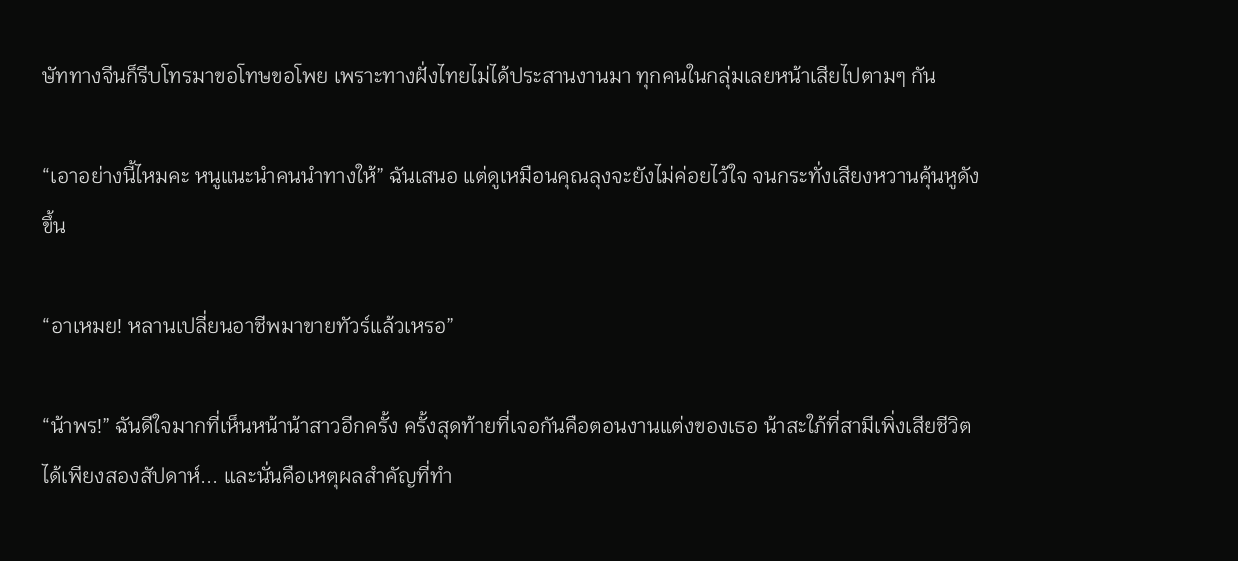ษัททางจีนก็รีบโทรมาขอโทษขอโพย เพราะทางฝั่งไทยไม่ได้ประสานงานมา ทุกคนในกลุ่มเลยหน้าเสียไปตามๆ กัน

“เอาอย่างนี้ไหมคะ หนูแนะนำคนนำทางให้” ฉันเสนอ แต่ดูเหมือนคุณลุงจะยังไม่ค่อยไว้ใจ จนกระทั่งเสียงหวานคุ้นหูดังขึ้น

“อาเหมย! หลานเปลี่ยนอาชีพมาขายทัวร์แล้วเหรอ”

“น้าพร!” ฉันดีใจมากที่เห็นหน้าน้าสาวอีกครั้ง ครั้งสุดท้ายที่เจอกันคือตอนงานแต่งของเธอ น้าสะใภ้ที่สามีเพิ่งเสียชีวิตได้เพียงสองสัปดาห์... และนั่นคือเหตุผลสำคัญที่ทำ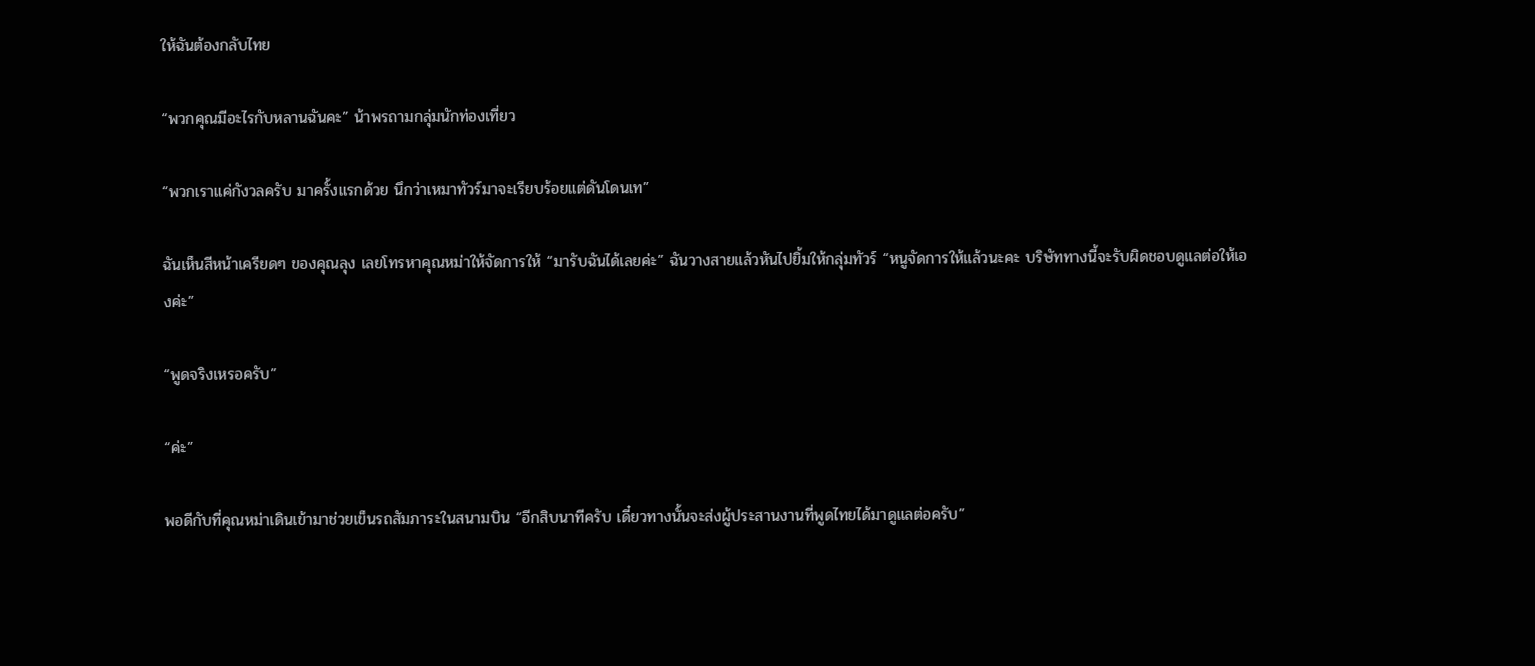ให้ฉันต้องกลับไทย

“พวกคุณมีอะไรกับหลานฉันคะ” น้าพรถามกลุ่มนักท่องเที่ยว

“พวกเราแค่กังวลครับ มาครั้งแรกด้วย นึกว่าเหมาทัวร์มาจะเรียบร้อยแต่ดันโดนเท”

ฉันเห็นสีหน้าเครียดๆ ของคุณลุง เลยโทรหาคุณหม่าให้จัดการให้ “มารับฉันได้เลยค่ะ” ฉันวางสายแล้วหันไปยิ้มให้กลุ่มทัวร์ “หนูจัดการให้แล้วนะคะ บริษัททางนี้จะรับผิดชอบดูแลต่อให้เองค่ะ”

“พูดจริงเหรอครับ”

“ค่ะ”

พอดีกับที่คุณหม่าเดินเข้ามาช่วยเข็นรถสัมภาระในสนามบิน “อีกสิบนาทีครับ เดี๋ยวทางนั้นจะส่งผู้ประสานงานที่พูดไทยได้มาดูแลต่อครับ”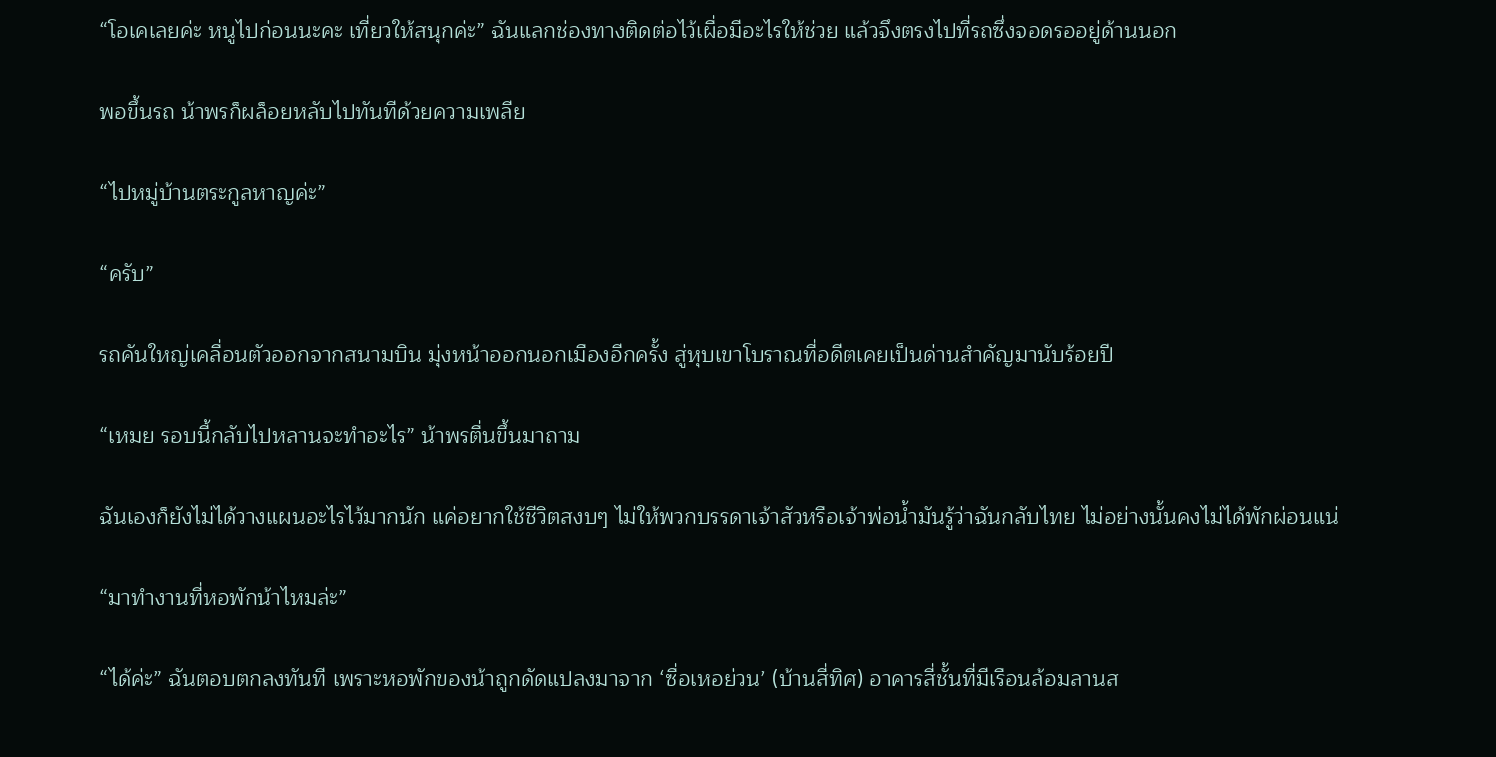“โอเคเลยค่ะ หนูไปก่อนนะคะ เที่ยวให้สนุกค่ะ” ฉันแลกช่องทางติดต่อไว้เผื่อมีอะไรให้ช่วย แล้วจึงตรงไปที่รถซึ่งจอดรออยู่ด้านนอก

พอขึ้นรถ น้าพรก็ผล็อยหลับไปทันทีด้วยความเพลีย

“ไปหมู่บ้านตระกูลหาญค่ะ”

“ครับ”

รถคันใหญ่เคลื่อนตัวออกจากสนามบิน มุ่งหน้าออกนอกเมืองอีกครั้ง สู่หุบเขาโบราณที่อดีตเคยเป็นด่านสำคัญมานับร้อยปี

“เหมย รอบนี้กลับไปหลานจะทำอะไร” น้าพรตื่นขึ้นมาถาม

ฉันเองก็ยังไม่ได้วางแผนอะไรไว้มากนัก แค่อยากใช้ชีวิตสงบๆ ไม่ให้พวกบรรดาเจ้าสัวหรือเจ้าพ่อน้ำมันรู้ว่าฉันกลับไทย ไม่อย่างนั้นคงไม่ได้พักผ่อนแน่

“มาทำงานที่หอพักน้าไหมล่ะ”

“ได้ค่ะ” ฉันตอบตกลงทันที เพราะหอพักของน้าถูกดัดแปลงมาจาก ‘ซื่อเหอย่วน’ (บ้านสี่ทิศ) อาคารสี่ชั้นที่มีเรือนล้อมลานส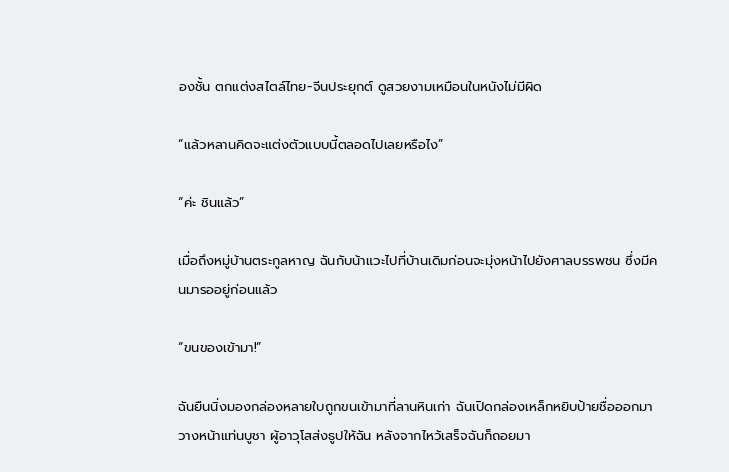องชั้น ตกแต่งสไตล์ไทย-จีนประยุกต์ ดูสวยงามเหมือนในหนังไม่มีผิด

“แล้วหลานคิดจะแต่งตัวแบบนี้ตลอดไปเลยหรือไง”

“ค่ะ ชินแล้ว”

เมื่อถึงหมู่บ้านตระกูลหาญ ฉันกับน้าแวะไปที่บ้านเดิมก่อนจะมุ่งหน้าไปยังศาลบรรพชน ซึ่งมีคนมารออยู่ก่อนแล้ว

“ขนของเข้ามา!”

ฉันยืนนิ่งมองกล่องหลายใบถูกขนเข้ามาที่ลานหินเก่า ฉันเปิดกล่องเหล็กหยิบป้ายชื่อออกมาวางหน้าแท่นบูชา ผู้อาวุโสส่งธูปให้ฉัน หลังจากไหว้เสร็จฉันก็ถอยมา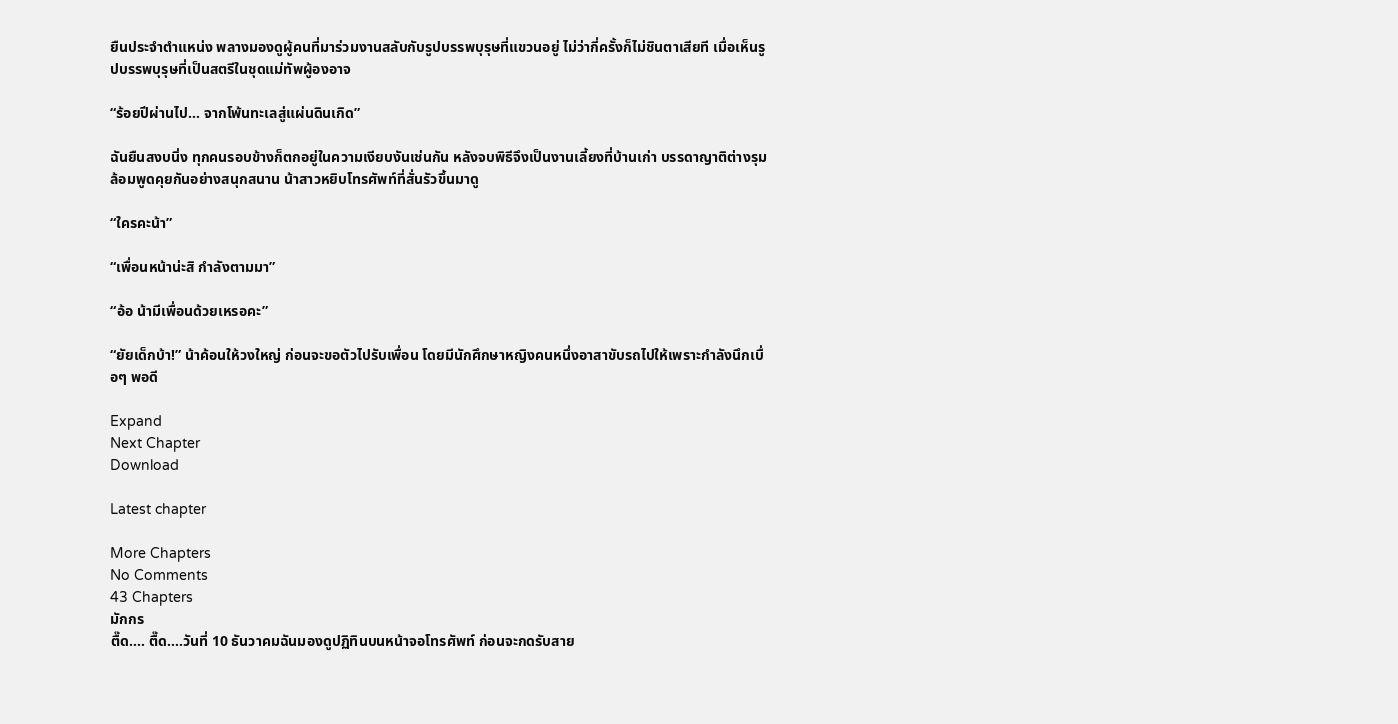ยืนประจำตำแหน่ง พลางมองดูผู้คนที่มาร่วมงานสลับกับรูปบรรพบุรุษที่แขวนอยู่ ไม่ว่ากี่ครั้งก็ไม่ชินตาเสียที เมื่อเห็นรูปบรรพบุรุษที่เป็นสตรีในชุดแม่ทัพผู้องอาจ

“ร้อยปีผ่านไป... จากโพ้นทะเลสู่แผ่นดินเกิด”

ฉันยืนสงบนิ่ง ทุกคนรอบข้างก็ตกอยู่ในความเงียบงันเช่นกัน หลังจบพิธีจึงเป็นงานเลี้ยงที่บ้านเก่า บรรดาญาติต่างรุมล้อมพูดคุยกันอย่างสนุกสนาน น้าสาวหยิบโทรศัพท์ที่สั่นรัวขึ้นมาดู

“ใครคะน้า”

“เพื่อนหน้าน่ะสิ กำลังตามมา”

“อ้อ น้ามีเพื่อนด้วยเหรอคะ”

“ยัยเด็กบ้า!” น้าค้อนให้วงใหญ่ ก่อนจะขอตัวไปรับเพื่อน โดยมีนักศึกษาหญิงคนหนึ่งอาสาขับรถไปให้เพราะกำลังนึกเบื่อๆ พอดี

Expand
Next Chapter
Download

Latest chapter

More Chapters
No Comments
43 Chapters
มักกร
ตื๊ด.... ตื๊ด....วันที่ 10 ธันวาคมฉันมองดูปฏิทินบนหน้าจอโทรศัพท์ ก่อนจะกดรับสาย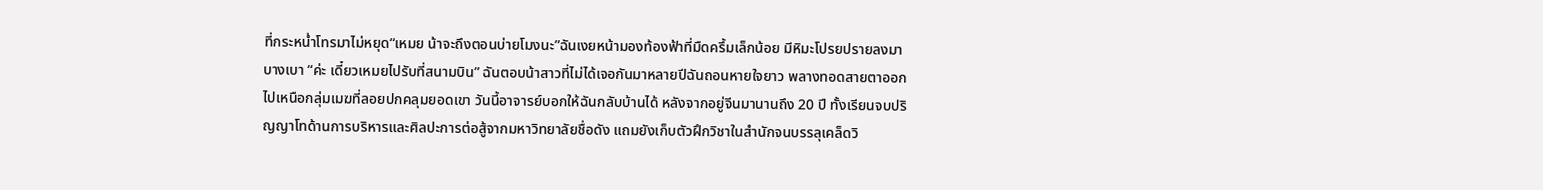ที่กระหน่ำโทรมาไม่หยุด“เหมย น้าจะถึงตอนบ่ายโมงนะ”ฉันเงยหน้ามองท้องฟ้าที่มืดครึ้มเล็กน้อย มีหิมะโปรยปรายลงมาบางเบา “ค่ะ เดี๋ยวเหมยไปรับที่สนามบิน” ฉันตอบน้าสาวที่ไม่ได้เจอกันมาหลายปีฉันถอนหายใจยาว พลางทอดสายตาออกไปเหนือกลุ่มเมฆที่ลอยปกคลุมยอดเขา วันนี้อาจารย์บอกให้ฉันกลับบ้านได้ หลังจากอยู่จีนมานานถึง 20 ปี ทั้งเรียนจบปริญญาโทด้านการบริหารและศิลปะการต่อสู้จากมหาวิทยาลัยชื่อดัง แถมยังเก็บตัวฝึกวิชาในสำนักจนบรรลุเคล็ดวิ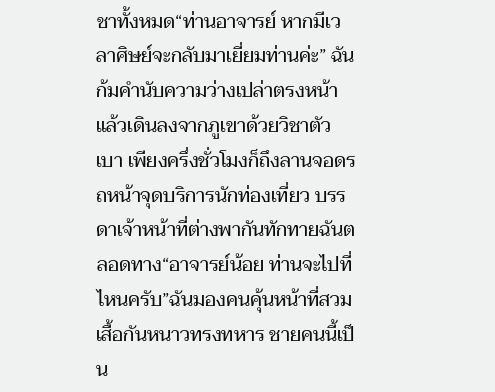ชาทั้งหมด“ท่านอาจารย์ หากมีเวลาศิษย์จะกลับมาเยี่ยมท่านค่ะ” ฉันก้มคำนับความว่างเปล่าตรงหน้า แล้วเดินลงจากภูเขาด้วยวิชาตัวเบา เพียงครึ่งชั่วโมงก็ถึงลานจอดรถหน้าจุดบริการนักท่องเที่ยว บรรดาเจ้าหน้าที่ต่างพากันทักทายฉันตลอดทาง“อาจารย์น้อย ท่านจะไปที่ไหนครับ”ฉันมองคนคุ้นหน้าที่สวมเสื้อกันหนาวทรงทหาร ชายคนนี้เป็น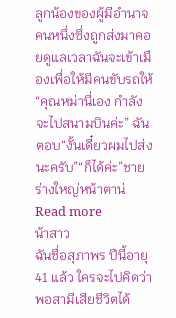ลูกน้องของผู้มีอำนาจคนหนึ่งซึ่งถูกส่งมาคอยดูแลเวลาฉันจะเข้าเมืองเพื่อให้มีคนขับรถให้“คุณหม่านี่เอง กำลังจะไปสนามบินค่ะ” ฉันตอบ“งั้นเดี๋ยวผมไปส่งนะครับ”“ก็ได้ค่ะ”ชายร่างใหญ่หน้าตาน่
Read more
น้าสาว
ฉันชื่อสุภาพร ปีนี้อายุ 41 แล้ว ใครจะไปคิดว่าพอสามีเสียชีวิตได้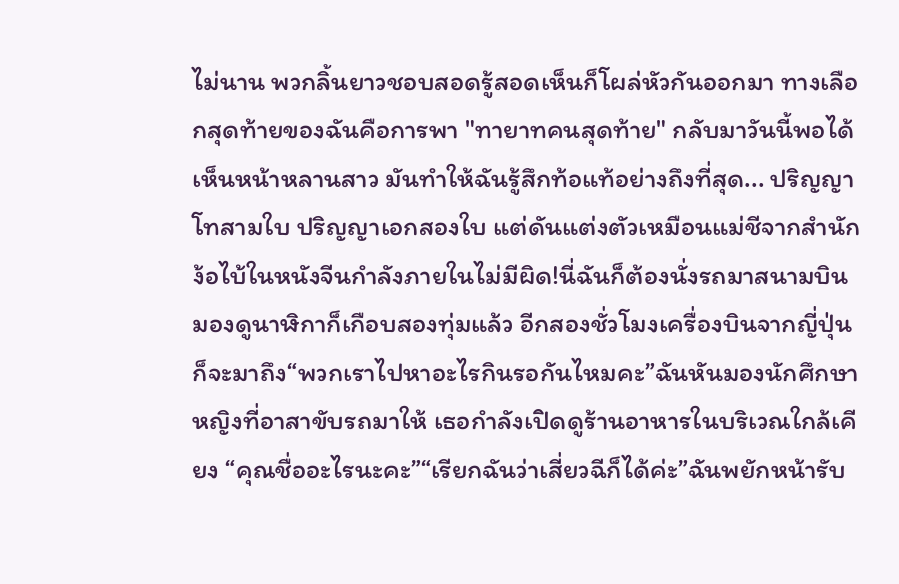ไม่นาน พวกลิ้นยาวชอบสอดรู้สอดเห็นก็โผล่หัวกันออกมา ทางเลือกสุดท้ายของฉันคือการพา "ทายาทคนสุดท้าย" กลับมาวันนี้พอได้เห็นหน้าหลานสาว มันทำให้ฉันรู้สึกท้อแท้อย่างถึงที่สุด... ปริญญาโทสามใบ ปริญญาเอกสองใบ แต่ดันแต่งตัวเหมือนแม่ชีจากสำนักง้อไบ้ในหนังจีนกำลังภายในไม่มีผิด!นี่ฉันก็ต้องนั่งรถมาสนามบิน มองดูนาฬิกาก็เกือบสองทุ่มแล้ว อีกสองชั่วโมงเครื่องบินจากญี่ปุ่นก็จะมาถึง“พวกเราไปหาอะไรกินรอกันไหมคะ”ฉันหันมองนักศึกษาหญิงที่อาสาขับรถมาให้ เธอกำลังเปิดดูร้านอาหารในบริเวณใกล้เคียง “คุณชื่ออะไรนะคะ”“เรียกฉันว่าเสี่ยวฉีก็ได้ค่ะ”ฉันพยักหน้ารับ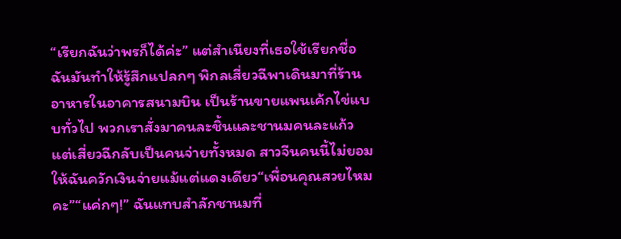“เรียกฉันว่าพรก็ได้ค่ะ” แต่สำเนียงที่เธอใช้เรียกชื่อฉันมันทำให้รู้สึกแปลกๆ พิกลเสี่ยวฉีพาเดินมาที่ร้านอาหารในอาคารสนามบิน เป็นร้านขายแพนเค้กไข่แบบทั่วไป พวกเราสั่งมาคนละชิ้นและชานมคนละแก้ว แต่เสี่ยวฉีกลับเป็นคนจ่ายทั้งหมด สาวจีนคนนี้ไม่ยอมให้ฉันควักเงินจ่ายแม้แต่แดงเดียว“เพื่อนคุณสวยไหมคะ”“แค่กๆ!” ฉันแทบสำลักชานมที่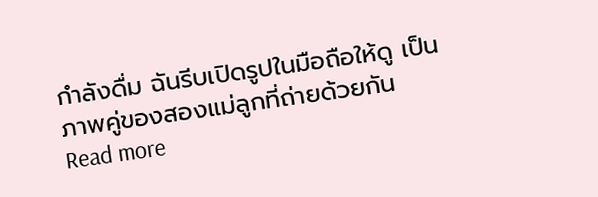กำลังดื่ม ฉันรีบเปิดรูปในมือถือให้ดู เป็นภาพคู่ของสองแม่ลูกที่ถ่ายด้วยกัน
Read more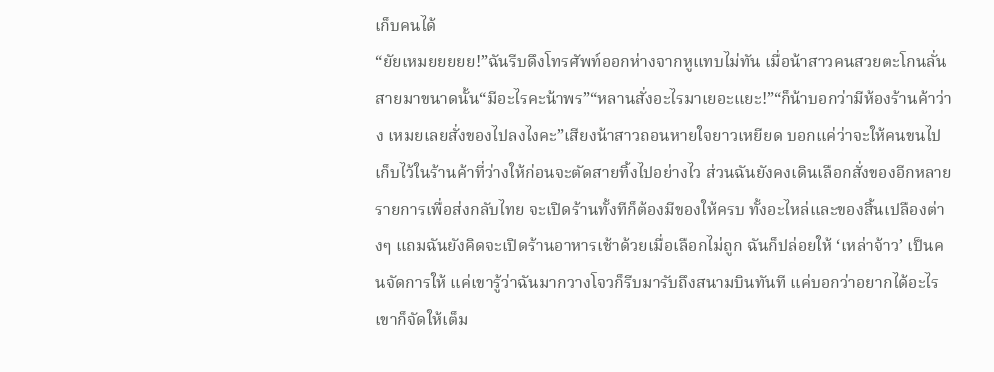เก็บคนได้
“ยัยเหมยยยยย!”ฉันรีบดึงโทรศัพท์ออกห่างจากหูแทบไม่ทัน เมื่อน้าสาวคนสวยตะโกนลั่นสายมาขนาดนั้น“มีอะไรคะน้าพร”“หลานสั่งอะไรมาเยอะแยะ!”“ก็น้าบอกว่ามีห้องร้านค้าว่าง เหมยเลยสั่งของไปลงไงคะ”เสียงน้าสาวถอนหายใจยาวเหยียด บอกแค่ว่าจะให้คนขนไปเก็บไว้ในร้านค้าที่ว่างให้ก่อนจะตัดสายทิ้งไปอย่างไว ส่วนฉันยังคงเดินเลือกสั่งของอีกหลายรายการเพื่อส่งกลับไทย จะเปิดร้านทั้งทีก็ต้องมีของให้ครบ ทั้งอะไหล่และของสิ้นเปลืองต่างๆ แถมฉันยังคิดจะเปิดร้านอาหารเช้าด้วยเมื่อเลือกไม่ถูก ฉันก็ปล่อยให้ ‘เหล่าจ้าว’ เป็นคนจัดการให้ แค่เขารู้ว่าฉันมากวางโจวก็รีบมารับถึงสนามบินทันที แค่บอกว่าอยากได้อะไรเขาก็จัดให้เต็ม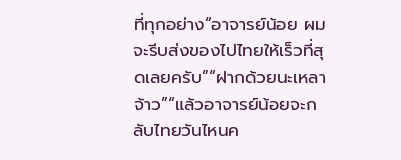ที่ทุกอย่าง“อาจารย์น้อย ผมจะรีบส่งของไปไทยให้เร็วที่สุดเลยครับ”“ฝากด้วยนะเหลาจ้าว”“แล้วอาจารย์น้อยจะกลับไทยวันไหนค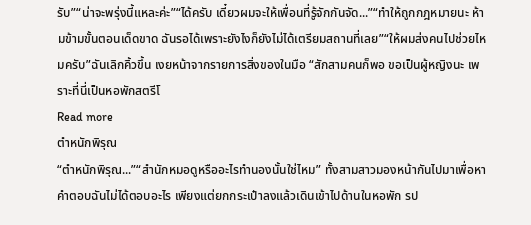รับ”“น่าจะพรุ่งนี้แหละค่ะ”“ได้ครับ เดี๋ยวผมจะให้เพื่อนที่รู้จักกันจัด...”“ทำให้ถูกกฎหมายนะ ห้ามข้ามขั้นตอนเด็ดขาด ฉันรอได้เพราะยังไงก็ยังไม่ได้เตรียมสถานที่เลย”“ให้ผมส่งคนไปช่วยไหมครับ”ฉันเลิกคิ้วขึ้น เงยหน้าจากรายการสิ่งของในมือ “สักสามคนก็พอ ขอเป็นผู้หญิงนะ เพราะที่นี่เป็นหอพักสตรีโ
Read more
ตำหนักพิรุณ
“ตำหนักพิรุณ...”“สำนักหมอดูหรืออะไรทำนองนั้นใช่ไหม” ทั้งสามสาวมองหน้ากันไปมาเพื่อหาคำตอบฉันไม่ได้ตอบอะไร เพียงแต่ยกกระเป๋าลงแล้วเดินเข้าไปด้านในหอพัก รป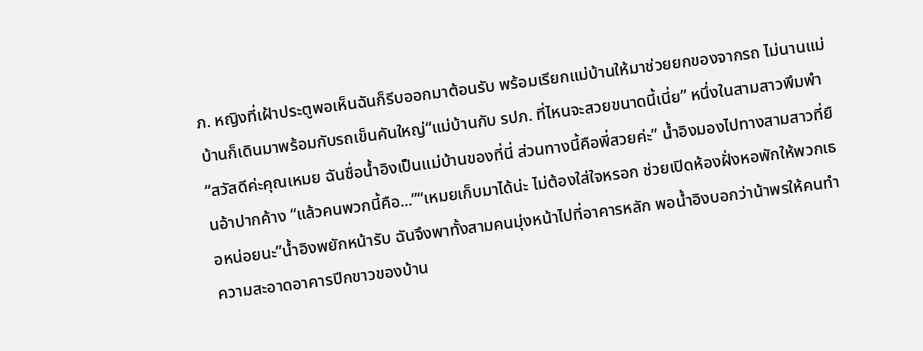ภ. หญิงที่เฝ้าประตูพอเห็นฉันก็รีบออกมาต้อนรับ พร้อมเรียกแม่บ้านให้มาช่วยยกของจากรถ ไม่นานแม่บ้านก็เดินมาพร้อมกับรถเข็นคันใหญ่“แม่บ้านกับ รปภ. ที่ไหนจะสวยขนาดนี้เนี่ย” หนึ่งในสามสาวพึมพำ“สวัสดีค่ะคุณเหมย ฉันชื่อน้ำอิงเป็นแม่บ้านของที่นี่ ส่วนทางนี้คือพี่สวยค่ะ” น้ำอิงมองไปทางสามสาวที่ยืนอ้าปากค้าง “แล้วคนพวกนี้คือ...”“เหมยเก็บมาได้น่ะ ไม่ต้องใส่ใจหรอก ช่วยเปิดห้องฝั่งหอพักให้พวกเธอหน่อยนะ”น้ำอิงพยักหน้ารับ ฉันจึงพาทั้งสามคนมุ่งหน้าไปที่อาคารหลัก พอน้ำอิงบอกว่าน้าพรให้คนทำความสะอาดอาคารปีกขาวของบ้าน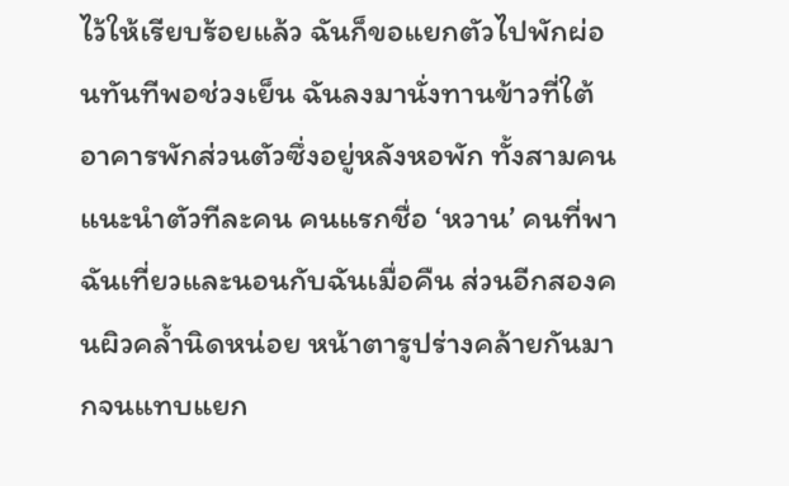ไว้ให้เรียบร้อยแล้ว ฉันก็ขอแยกตัวไปพักผ่อนทันทีพอช่วงเย็น ฉันลงมานั่งทานข้าวที่ใต้อาคารพักส่วนตัวซึ่งอยู่หลังหอพัก ทั้งสามคนแนะนำตัวทีละคน คนแรกชื่อ ‘หวาน’ คนที่พาฉันเที่ยวและนอนกับฉันเมื่อคืน ส่วนอีกสองคนผิวคล้ำนิดหน่อย หน้าตารูปร่างคล้ายกันมากจนแทบแยก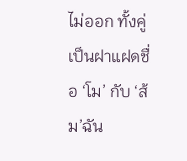ไม่ออก ทั้งคู่เป็นฝาแฝดชื่อ ‘โม’ กับ ‘ส้ม’ฉัน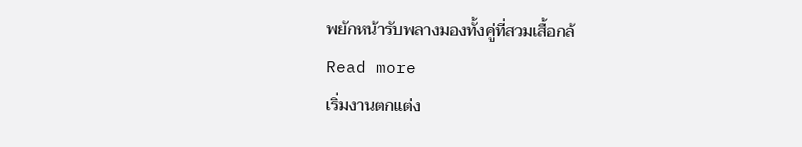พยักหน้ารับพลางมองทั้งคู่ที่สวมเสื้อกล้
Read more
เริ่มงานตกแต่ง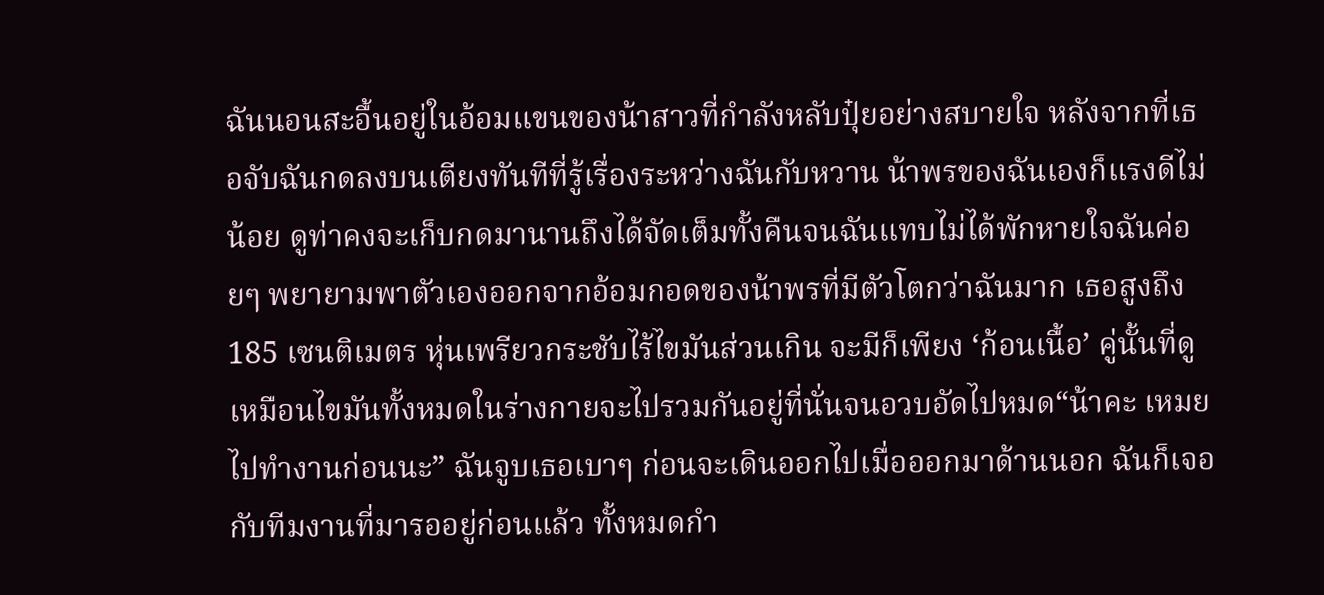ฉันนอนสะอื้นอยู่ในอ้อมแขนของน้าสาวที่กำลังหลับปุ๋ยอย่างสบายใจ หลังจากที่เธอจับฉันกดลงบนเตียงทันทีที่รู้เรื่องระหว่างฉันกับหวาน น้าพรของฉันเองก็แรงดีไม่น้อย ดูท่าคงจะเก็บกดมานานถึงได้จัดเต็มทั้งคืนจนฉันแทบไม่ได้พักหายใจฉันค่อยๆ พยายามพาตัวเองออกจากอ้อมกอดของน้าพรที่มีตัวโตกว่าฉันมาก เธอสูงถึง 185 เซนติเมตร หุ่นเพรียวกระชับไร้ไขมันส่วนเกิน จะมีก็เพียง ‘ก้อนเนื้อ’ คู่นั้นที่ดูเหมือนไขมันทั้งหมดในร่างกายจะไปรวมกันอยู่ที่นั่นจนอวบอัดไปหมด“น้าคะ เหมยไปทำงานก่อนนะ” ฉันจูบเธอเบาๆ ก่อนจะเดินออกไปเมื่อออกมาด้านนอก ฉันก็เจอกับทีมงานที่มารออยู่ก่อนแล้ว ทั้งหมดกำ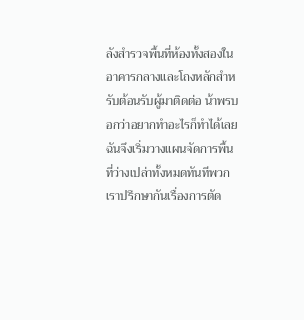ลังสำรวจพื้นที่ห้องทั้งสองในอาคารกลางและโถงหลักสำหรับต้อนรับผู้มาติดต่อ น้าพรบอกว่าอยากทำอะไรก็ทำได้เลย ฉันจึงเริ่มวางแผนจัดการพื้นที่ว่างเปล่าทั้งหมดทันทีพวกเราปรึกษากันเรื่องการตัด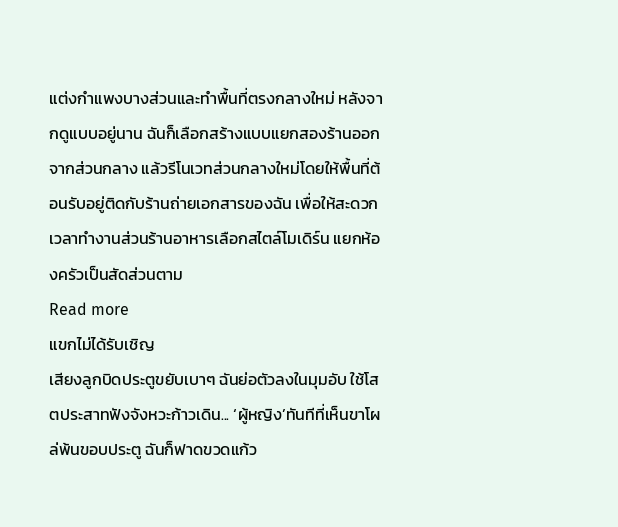แต่งกำแพงบางส่วนและทำพื้นที่ตรงกลางใหม่ หลังจากดูแบบอยู่นาน ฉันก็เลือกสร้างแบบแยกสองร้านออกจากส่วนกลาง แล้วรีโนเวทส่วนกลางใหม่โดยให้พื้นที่ต้อนรับอยู่ติดกับร้านถ่ายเอกสารของฉัน เพื่อให้สะดวกเวลาทำงานส่วนร้านอาหารเลือกสไตล์โมเดิร์น แยกห้องครัวเป็นสัดส่วนตาม
Read more
แขกไม่ได้รับเชิญ
เสียงลูกบิดประตูขยับเบาๆ ฉันย่อตัวลงในมุมอับ ใช้โสตประสาทฟังจังหวะก้าวเดิน... ‘ผู้หญิง’ทันทีที่เห็นขาโผล่พ้นขอบประตู ฉันก็ฟาดขวดแก้ว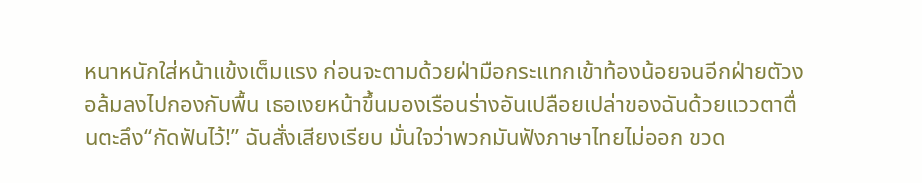หนาหนักใส่หน้าแข้งเต็มแรง ก่อนจะตามด้วยฝ่ามือกระแทกเข้าท้องน้อยจนอีกฝ่ายตัวงอล้มลงไปกองกับพื้น เธอเงยหน้าขึ้นมองเรือนร่างอันเปลือยเปล่าของฉันด้วยแววตาตื่นตะลึง“กัดฟันไว้!” ฉันสั่งเสียงเรียบ มั่นใจว่าพวกมันฟังภาษาไทยไม่ออก ขวด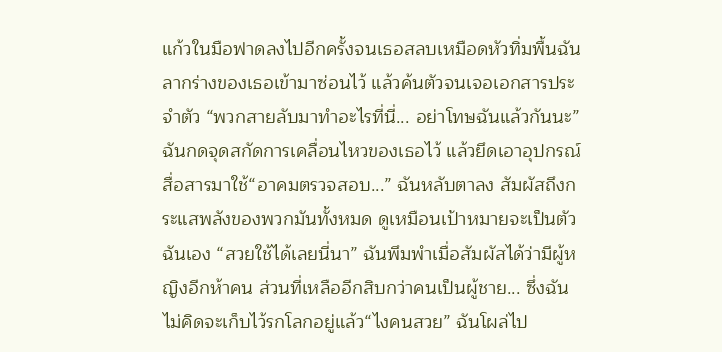แก้วในมือฟาดลงไปอีกครั้งจนเธอสลบเหมือดหัวทิ่มพื้นฉันลากร่างของเธอเข้ามาซ่อนไว้ แล้วค้นตัวจนเจอเอกสารประจำตัว “พวกสายลับมาทำอะไรที่นี่... อย่าโทษฉันแล้วกันนะ” ฉันกดจุดสกัดการเคลื่อนไหวของเธอไว้ แล้วยึดเอาอุปกรณ์สื่อสารมาใช้“อาคมตรวจสอบ...” ฉันหลับตาลง สัมผัสถึงกระแสพลังของพวกมันทั้งหมด ดูเหมือนเป้าหมายจะเป็นตัวฉันเอง “สวยใช้ได้เลยนี่นา” ฉันพึมพำเมื่อสัมผัสได้ว่ามีผู้หญิงอีกห้าคน ส่วนที่เหลืออีกสิบกว่าคนเป็นผู้ชาย... ซึ่งฉันไม่คิดจะเก็บไว้รกโลกอยู่แล้ว“ไงคนสวย” ฉันโผล่ไป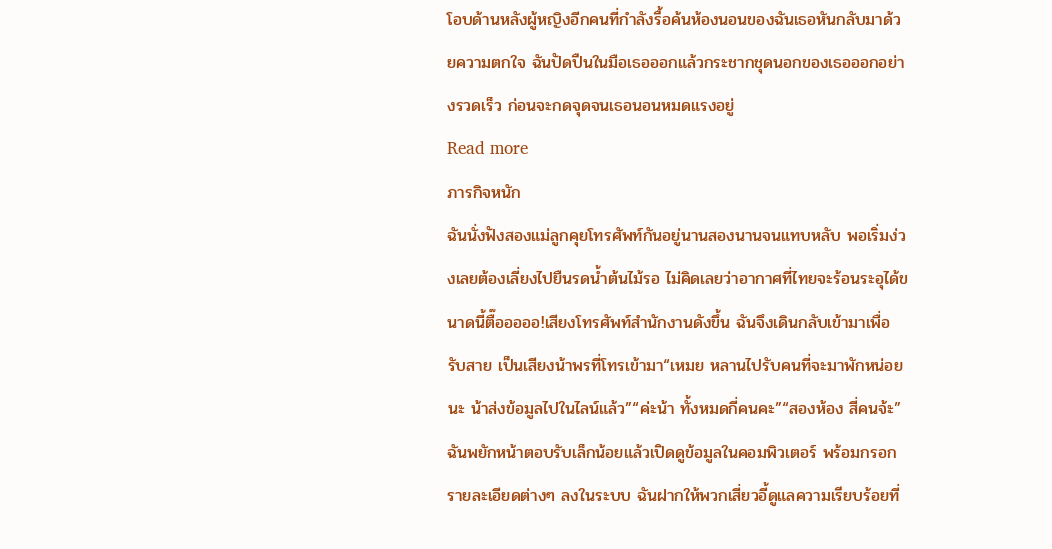โอบด้านหลังผู้หญิงอีกคนที่กำลังรื้อค้นห้องนอนของฉันเธอหันกลับมาด้วยความตกใจ ฉันปัดปืนในมือเธอออกแล้วกระชากชุดนอกของเธอออกอย่างรวดเร็ว ก่อนจะกดจุดจนเธอนอนหมดแรงอยู่
Read more
ภารกิจหนัก
ฉันนั่งฟังสองแม่ลูกคุยโทรศัพท์กันอยู่นานสองนานจนแทบหลับ พอเริ่มง่วงเลยต้องเลี่ยงไปยืนรดน้ำต้นไม้รอ ไม่คิดเลยว่าอากาศที่ไทยจะร้อนระอุได้ขนาดนี้ตื๊อออออ!เสียงโทรศัพท์สำนักงานดังขึ้น ฉันจึงเดินกลับเข้ามาเพื่อรับสาย เป็นเสียงน้าพรที่โทรเข้ามา“เหมย หลานไปรับคนที่จะมาพักหน่อยนะ น้าส่งข้อมูลไปในไลน์แล้ว”“ค่ะน้า ทั้งหมดกี่คนคะ”“สองห้อง สี่คนจ้ะ”ฉันพยักหน้าตอบรับเล็กน้อยแล้วเปิดดูข้อมูลในคอมพิวเตอร์ พร้อมกรอกรายละเอียดต่างๆ ลงในระบบ ฉันฝากให้พวกเสี่ยวอี้ดูแลความเรียบร้อยที่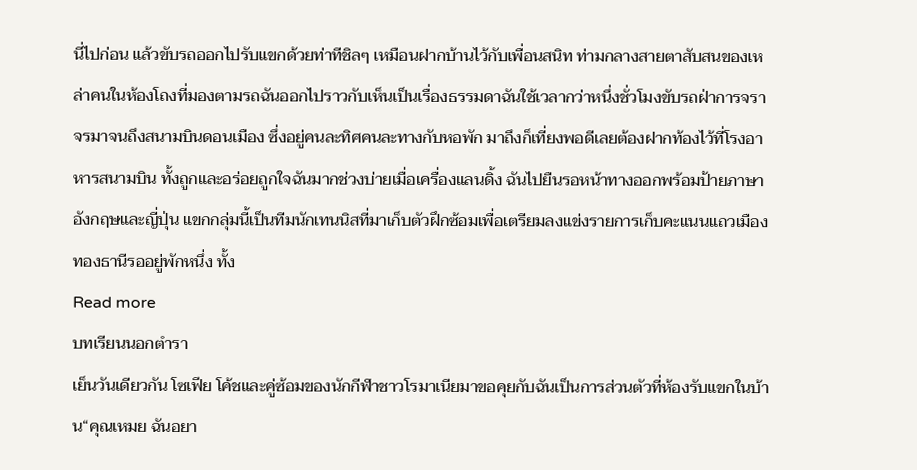นี่ไปก่อน แล้วขับรถออกไปรับแขกด้วยท่าทีชิลๆ เหมือนฝากบ้านไว้กับเพื่อนสนิท ท่ามกลางสายตาสับสนของเหล่าคนในห้องโถงที่มองตามรถฉันออกไปราวกับเห็นเป็นเรื่องธรรมดาฉันใช้เวลากว่าหนึ่งชั่วโมงขับรถฝ่าการจราจรมาจนถึงสนามบินดอนเมือง ซึ่งอยู่คนละทิศคนละทางกับหอพัก มาถึงก็เที่ยงพอดีเลยต้องฝากท้องไว้ที่โรงอาหารสนามบิน ทั้งถูกและอร่อยถูกใจฉันมากช่วงบ่ายเมื่อเครื่องแลนดิ้ง ฉันไปยืนรอหน้าทางออกพร้อมป้ายภาษาอังกฤษและญี่ปุ่น แขกกลุ่มนี้เป็นทีมนักเทนนิสที่มาเก็บตัวฝึกซ้อมเพื่อเตรียมลงแข่งรายการเก็บคะแนนแถวเมืองทองธานีรออยู่พักหนึ่ง ทั้ง
Read more
บทเรียนนอกตำรา
เย็นวันเดียวกัน โซเฟีย โค้ชและคู่ซ้อมของนักกีฬาชาวโรมาเนียมาขอคุยกับฉันเป็นการส่วนตัวที่ห้องรับแขกในบ้าน“คุณเหมย ฉันอยา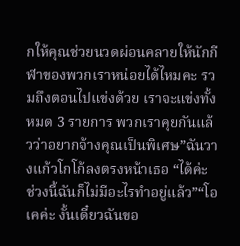กให้คุณช่วยนวดผ่อนคลายให้นักกีฬาของพวกเราหน่อยได้ไหมคะ รวมถึงตอนไปแข่งด้วย เราจะแข่งทั้งหมด 3 รายการ พวกเราคุยกันแล้วว่าอยากจ้างคุณเป็นพิเศษ”ฉันวางแก้วโกโก้ลงตรงหน้าเธอ “ได้ค่ะ ช่วงนี้ฉันก็ไม่มีอะไรทำอยู่แล้ว”“โอเคค่ะ งั้นเดี๋ยวฉันขอ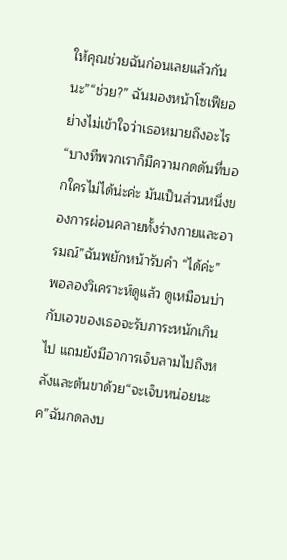ให้คุณช่วยฉันก่อนเลยแล้วกันนะ”“ช่วย?” ฉันมองหน้าโซเฟียอย่างไม่เข้าใจว่าเธอหมายถึงอะไร“บางทีพวกเราก็มีความกดดันที่บอกใครไม่ได้น่ะค่ะ มันเป็นส่วนหนึ่งของการผ่อนคลายทั้งร่างกายและอารมณ์”ฉันพยักหน้ารับคำ “ได้ค่ะ” พอลองวิเคราะห์ดูแล้ว ดูเหมือนบ่ากับเอวของเธอจะรับภาระหนักเกินไป แถมยังมีอาการเจ็บลามไปถึงหลังและต้นขาด้วย“จะเจ็บหน่อยนะค”ฉันกดลงบ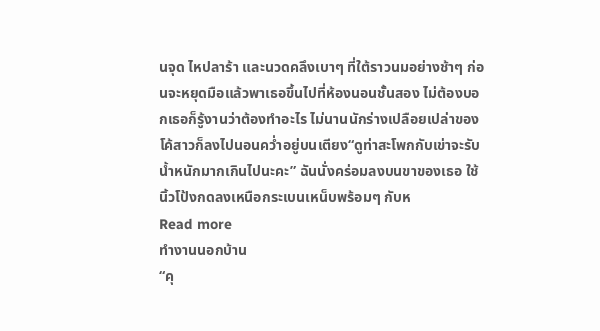นจุด ไหปลาร้า และนวดคลึงเบาๆ ที่ใต้ราวนมอย่างช้าๆ ก่อนจะหยุดมือแล้วพาเธอขึ้นไปที่ห้องนอนชั้นสอง ไม่ต้องบอกเธอก็รู้งานว่าต้องทำอะไร ไม่นานนักร่างเปลือยเปล่าของโค้สาวก็ลงไปนอนคว่ำอยู่บนเตียง“ดูท่าสะโพกกับเข่าจะรับน้ำหนักมากเกินไปนะคะ” ฉันนั่งคร่อมลงบนขาของเธอ ใช้นิ้วโป้งกดลงเหนือกระเบนเหน็บพร้อมๆ กับห
Read more
ทำงานนอกบ้าน
“คุ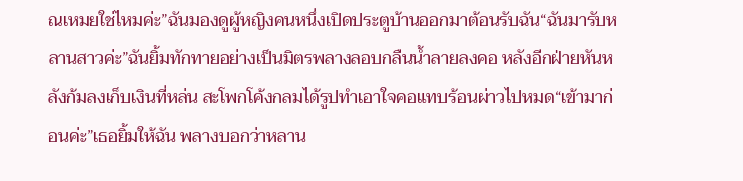ณเหมยใช่ไหมค่ะ”ฉันมองดูผู้หญิงคนหนึ่งเปิดประตูบ้านออกมาต้อนรับฉัน“ฉันมารับหลานสาวค่ะ”ฉันยิ้มทักทายอย่างเป็นมิตรพลางลอบกลืนน้ำลายลงคอ หลังอีกฝ่ายหันหลังก้มลงเก็บเงินที่หล่น สะโพกโค้งกลมได้รูปทำเอาใจคอแทบร้อนผ่าวไปหมด“เข้ามาก่อนค่ะ”เธอยิ้มให้ฉัน พลางบอกว่าหลาน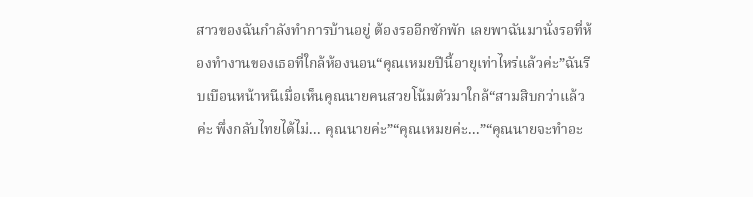สาวของฉันกำลังทำการบ้านอยู่ ต้องรออีกซักพัก เลยพาฉันมานั่งรอที่ห้องทำงานของเธอที่ใกล้ห้องนอน“คุณเหมยปีนี้อายุเท่าไหร่แล้วค่ะ”ฉันรีบเบือนหน้าหนีเมื่อเห็นคุณนายคนสวยโน้มตัวมาใกล้“สามสิบกว่าแล้วค่ะ พึ่งกลับไทยได้ไม่... คุณนายค่ะ”“คุณเหมยค่ะ...”“คุณนายจะทำอะ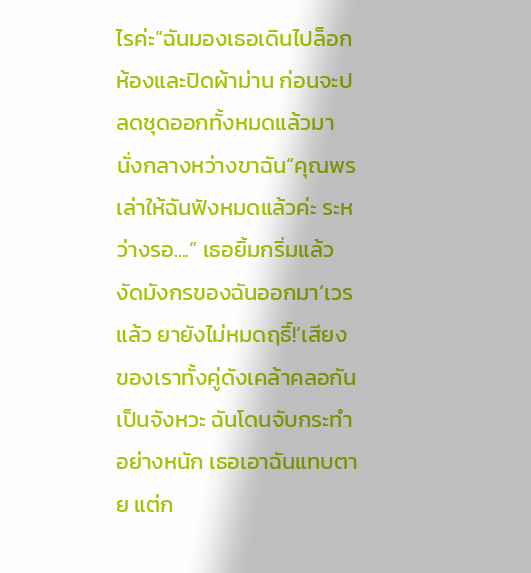ไรค่ะ”ฉันมองเธอเดินไปล็อกห้องและปิดผ้าม่าน ก่อนจะปลดชุดออกทั้งหมดแล้วมานั่งกลางหว่างขาฉัน“คุณพรเล่าให้ฉันฟังหมดแล้วค่ะ ระหว่างรอ....” เธอยิ้มกริ่มแล้วงัดมังกรของฉันออกมา‘เวรแล้ว ยายังไม่หมดฤธิ์!’เสียงของเราทั้งคู่ดังเคล้าคลอกันเป็นจังหวะ ฉันโดนจับกระทำอย่างหนัก เธอเอาฉันแทบตาย แต่ก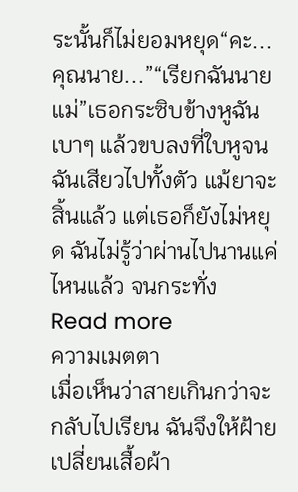ระนั้นก็ไม่ยอมหยุด“คะ... คุณนาย...”“เรียกฉันนายแม่”เธอกระซิบข้างหูฉันเบาๆ แล้วขบลงที่ใบหูจนฉันเสียวไปทั้งตัว แม้ยาจะสิ้นแล้ว แต่เธอก็ยังไม่หยุด ฉันไม่รู้ว่าผ่านไปนานแค่ไหนแล้ว จนกระทั่ง
Read more
ความเมตตา
เมื่อเห็นว่าสายเกินกว่าจะกลับไปเรียน ฉันจึงให้ฝ้ายเปลี่ยนเสื้อผ้า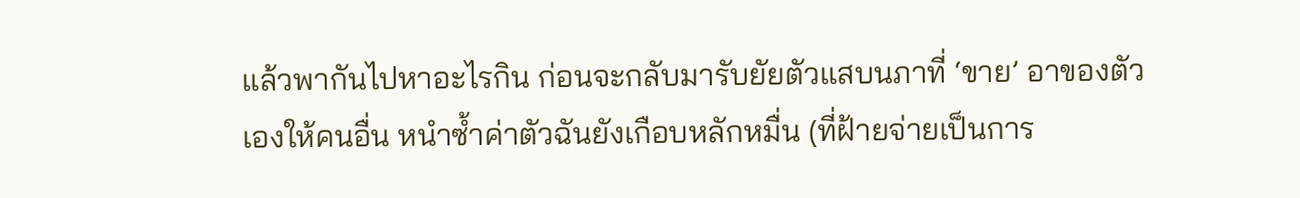แล้วพากันไปหาอะไรกิน ก่อนจะกลับมารับยัยตัวแสบนภาที่ ‘ขาย’ อาของตัวเองให้คนอื่น หนำซ้ำค่าตัวฉันยังเกือบหลักหมื่น (ที่ฝ้ายจ่ายเป็นการ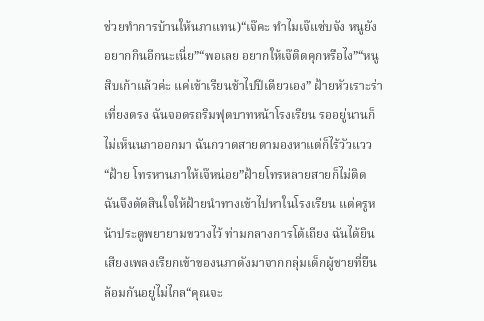ช่วยทำการบ้านให้นภาแทน)“เจ๊คะ ทำไมเจ๊แซ่บจัง หนูยังอยากกินอีกนะเนี่ย”“พอเลย อยากให้เจ๊ติดคุกหรือไง”“หนูสิบเก้าแล้วค่ะ แค่เข้าเรียนช้าไปปีเดียวเอง” ฝ้ายหัวเราะร่าเที่ยงตรง ฉันจอดรถริมฟุตบาทหน้าโรงเรียน รออยู่นานก็ไม่เห็นนภาออกมา ฉันกวาดสายตามองหาแต่ก็ไร้วัวแวว “ฝ้าย โทรหานภาให้เจ๊หน่อย”ฝ้ายโทรหลายสายก็ไม่ติด ฉันจึงตัดสินใจให้ฝ้ายนำทางเข้าไปหาในโรงเรียน แต่ครูหน้าประตูพยายามขวางไว้ ท่ามกลางการโต้เถียง ฉันได้ยินเสียงเพลงเรียกเข้าของนภาดังมาจากกลุ่มเด็กผู้ชายที่ยืนล้อมกันอยู่ไม่ไกล“คุณจะ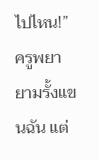ไปไหน!” ครูพยายามรั้งแขนฉัน แต่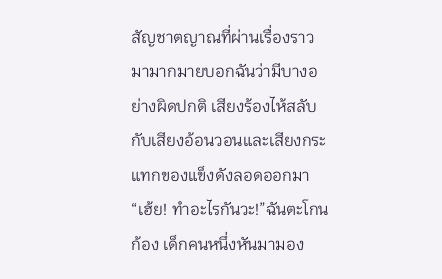สัญชาตญาณที่ผ่านเรื่องราวมามากมายบอกฉันว่ามีบางอย่างผิดปกติ เสียงร้องไห้สลับกับเสียงอ้อนวอนและเสียงกระแทกของแข็งดังลอดออกมา“เฮ้ย! ทำอะไรกันวะ!”ฉันตะโกนก้อง เด็กคนหนึ่งหันมามอง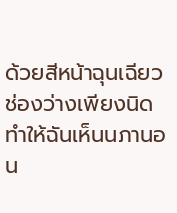ด้วยสีหน้าฉุนเฉียว ช่องว่างเพียงนิดทำให้ฉันเห็นนภานอน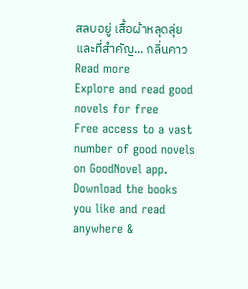สลบอยู่ เสื้อผ้าหลุดลุ่ย และที่สำคัญ... กลิ่นคาว
Read more
Explore and read good novels for free
Free access to a vast number of good novels on GoodNovel app. Download the books you like and read anywhere &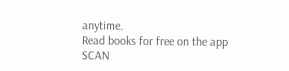anytime.
Read books for free on the app
SCAN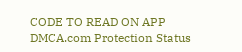CODE TO READ ON APP
DMCA.com Protection Status